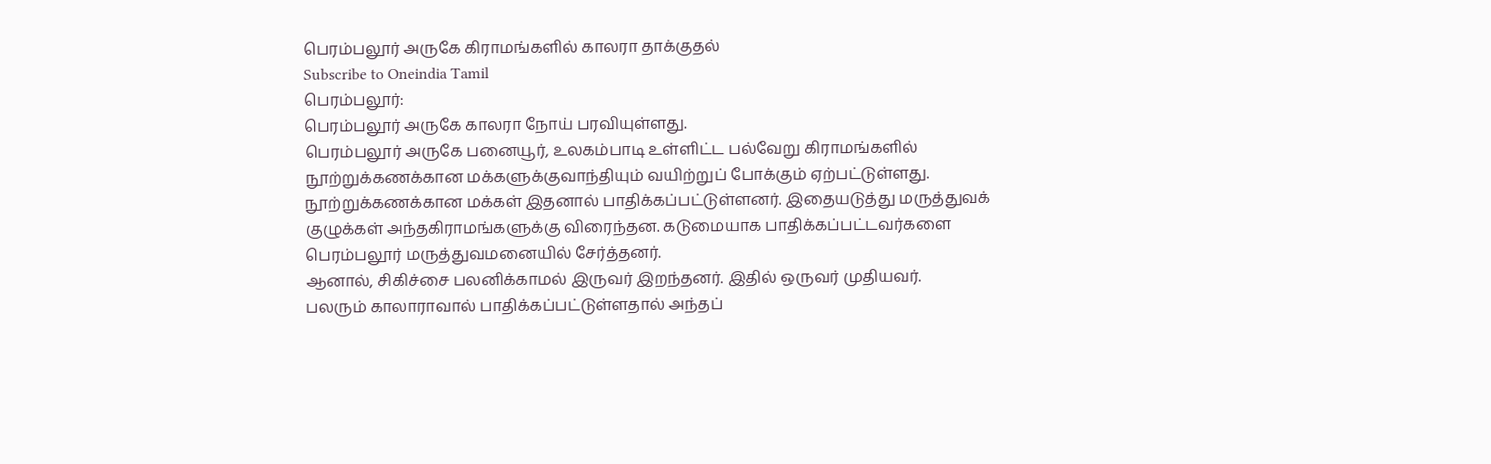பெரம்பலூர் அருகே கிராமங்களில் காலரா தாக்குதல்
Subscribe to Oneindia Tamil
பெரம்பலூர்:
பெரம்பலூர் அருகே காலரா நோய் பரவியுள்ளது.
பெரம்பலூர் அருகே பனையூர், உலகம்பாடி உள்ளிட்ட பல்வேறு கிராமங்களில் நூற்றுக்கணக்கான மக்களுக்குவாந்தியும் வயிற்றுப் போக்கும் ஏற்பட்டுள்ளது.
நூற்றுக்கணக்கான மக்கள் இதனால் பாதிக்கப்பட்டுள்ளனர். இதையடுத்து மருத்துவக் குழுக்கள் அந்தகிராமங்களுக்கு விரைந்தன. கடுமையாக பாதிக்கப்பட்டவர்களை பெரம்பலூர் மருத்துவமனையில் சேர்த்தனர்.
ஆனால், சிகிச்சை பலனிக்காமல் இருவர் இறந்தனர். இதில் ஒருவர் முதியவர்.
பலரும் காலாராவால் பாதிக்கப்பட்டுள்ளதால் அந்தப்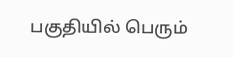பகுதியில் பெரும்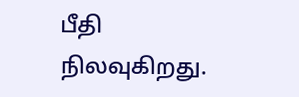பீதி நிலவுகிறது.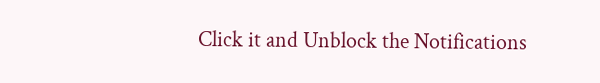Click it and Unblock the Notifications